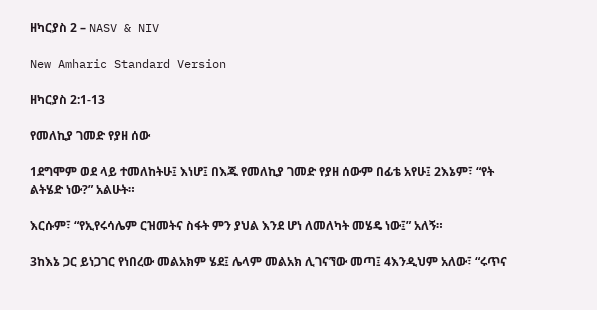ዘካርያስ 2 – NASV & NIV

New Amharic Standard Version

ዘካርያስ 2:1-13

የመለኪያ ገመድ የያዘ ሰው

1ደግሞም ወደ ላይ ተመለከትሁ፤ እነሆ፤ በእጁ የመለኪያ ገመድ የያዘ ሰውም በፊቴ አየሁ፤ 2እኔም፣ “የት ልትሄድ ነው?” አልሁት።

እርሱም፣ “የኢየሩሳሌም ርዝመትና ስፋት ምን ያህል እንደ ሆነ ለመለካት መሄዴ ነው፤” አለኝ።

3ከእኔ ጋር ይነጋገር የነበረው መልአክም ሄደ፤ ሌላም መልአክ ሊገናኘው መጣ፤ 4እንዲህም አለው፣ “ሩጥና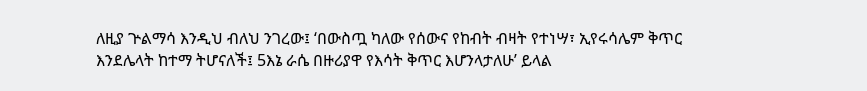ለዚያ ጕልማሳ እንዲህ ብለህ ንገረው፤ ‘በውስጧ ካለው የሰውና የከብት ብዛት የተነሣ፣ ኢየሩሳሌም ቅጥር እንደሌላት ከተማ ትሆናለች፤ 5እኔ ራሴ በዙሪያዋ የእሳት ቅጥር እሆንላታለሁ’ ይላል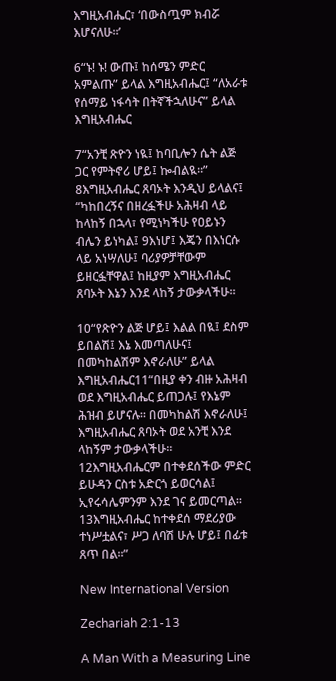እግዚአብሔር፣ ‘በውስጧም ክብሯ እሆናለሁ።’

6“ኑ! ኑ! ውጡ፤ ከሰሜን ምድር አምልጡ” ይላል እግዚአብሔር፤ “ለአራቱ የሰማይ ነፋሳት በትኛችኋለሁና” ይላል እግዚአብሔር

7“አንቺ ጽዮን ነዪ፤ ከባቢሎን ሴት ልጅ ጋር የምትኖሪ ሆይ፤ ኰብልዪ።” 8እግዚአብሔር ጸባኦት እንዲህ ይላልና፤ “ካከበረኝና በዘረፏችሁ አሕዛብ ላይ ከላከኝ በኋላ፣ የሚነካችሁ የዐይኑን ብሌን ይነካል፤ 9እነሆ፤ እጄን በእነርሱ ላይ አነሣለሁ፤ ባሪያዎቻቸውም ይዘርፏቸዋል፤ ከዚያም እግዚአብሔር ጸባኦት እኔን እንደ ላከኝ ታውቃላችሁ።

10“የጽዮን ልጅ ሆይ፤ እልል በዪ፤ ደስም ይበልሽ፤ እኔ እመጣለሁና፤ በመካከልሽም እኖራለሁ” ይላል እግዚአብሔር11“በዚያ ቀን ብዙ አሕዛብ ወደ እግዚአብሔር ይጠጋሉ፤ የእኔም ሕዝብ ይሆናሉ። በመካከልሽ እኖራለሁ፤ እግዚአብሔር ጸባኦት ወደ አንቺ እንደ ላከኝም ታውቃላችሁ። 12እግዚአብሔርም በተቀደሰችው ምድር ይሁዳን ርስቱ አድርጎ ይወርሳል፤ ኢየሩሳሌምንም እንደ ገና ይመርጣል። 13እግዚአብሔር ከተቀደሰ ማደሪያው ተነሥቷልና፣ ሥጋ ለባሽ ሁሉ ሆይ፤ በፊቱ ጸጥ በል።”

New International Version

Zechariah 2:1-13

A Man With a Measuring Line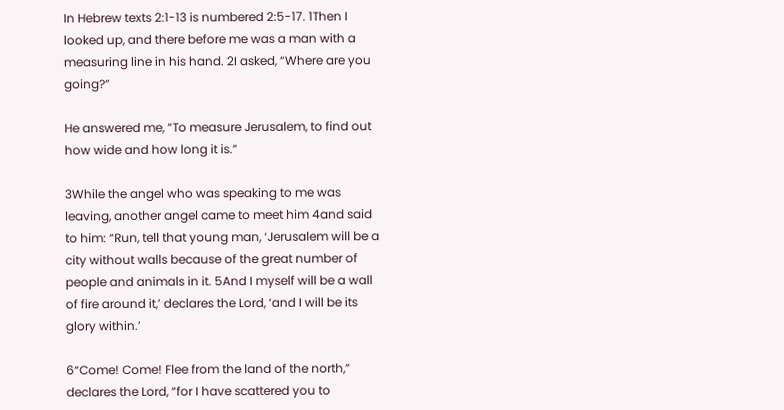In Hebrew texts 2:1-13 is numbered 2:5-17. 1Then I looked up, and there before me was a man with a measuring line in his hand. 2I asked, “Where are you going?”

He answered me, “To measure Jerusalem, to find out how wide and how long it is.”

3While the angel who was speaking to me was leaving, another angel came to meet him 4and said to him: “Run, tell that young man, ‘Jerusalem will be a city without walls because of the great number of people and animals in it. 5And I myself will be a wall of fire around it,’ declares the Lord, ‘and I will be its glory within.’

6“Come! Come! Flee from the land of the north,” declares the Lord, “for I have scattered you to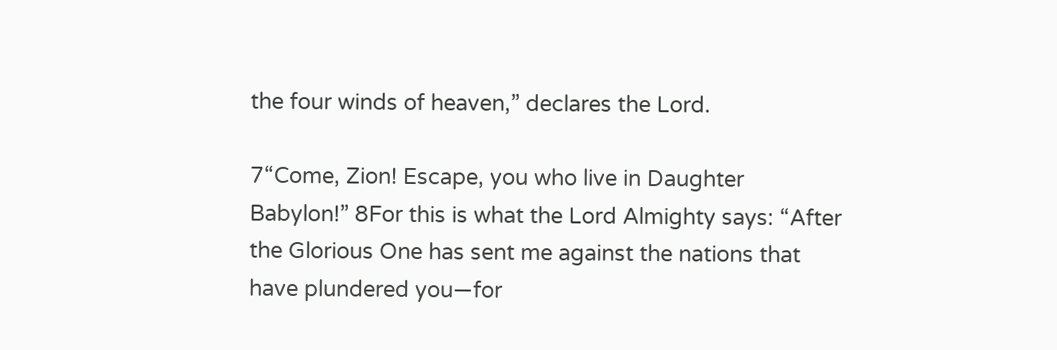the four winds of heaven,” declares the Lord.

7“Come, Zion! Escape, you who live in Daughter Babylon!” 8For this is what the Lord Almighty says: “After the Glorious One has sent me against the nations that have plundered you—for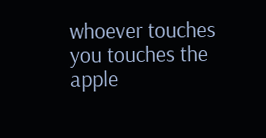whoever touches you touches the apple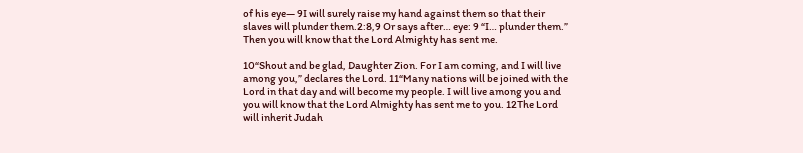of his eye— 9I will surely raise my hand against them so that their slaves will plunder them.2:8,9 Or says after… eye: 9 “I… plunder them.” Then you will know that the Lord Almighty has sent me.

10“Shout and be glad, Daughter Zion. For I am coming, and I will live among you,” declares the Lord. 11“Many nations will be joined with the Lord in that day and will become my people. I will live among you and you will know that the Lord Almighty has sent me to you. 12The Lord will inherit Judah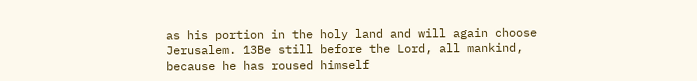as his portion in the holy land and will again choose Jerusalem. 13Be still before the Lord, all mankind, because he has roused himself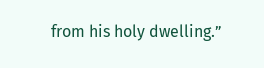from his holy dwelling.”